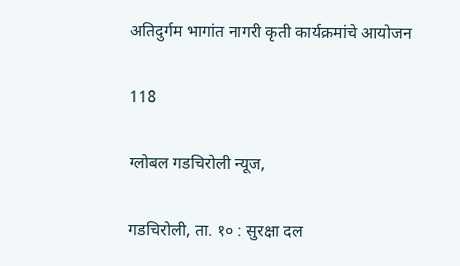अतिदुर्गम भागांत नागरी कृती कार्यक्रमांचे आयोजन

118

ग्लोबल गडचिरोली न्यूज,

गडचिरोली, ता. १० : सुरक्षा दल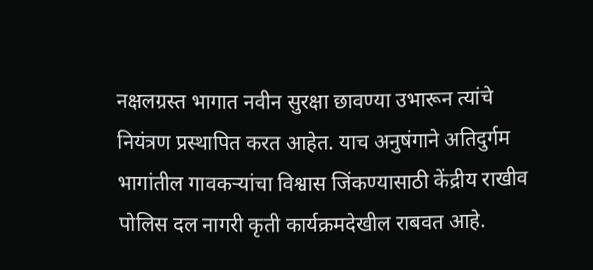नक्षलग्रस्त भागात नवीन सुरक्षा छावण्या उभारून त्यांचे नियंत्रण प्रस्थापित करत आहेत. याच अनुषंगाने अतिदुर्गम भागांतील गावकऱ्यांचा विश्वास जिंकण्यासाठी केंद्रीय राखीव पोलिस दल नागरी कृती कार्यक्रमदेखील राबवत आहे.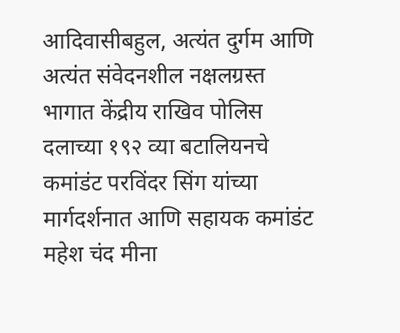आदिवासीबहुल, अत्यंत दुर्गम आणि अत्यंत संवेदनशील नक्षलग्रस्त भागात केंद्रीय राखिव पोलिस दलाच्या १९२ व्या बटालियनचे कमांडंट परविंदर सिंग यांच्या मार्गदर्शनात आणि सहायक कमांडंट महेश चंद मीना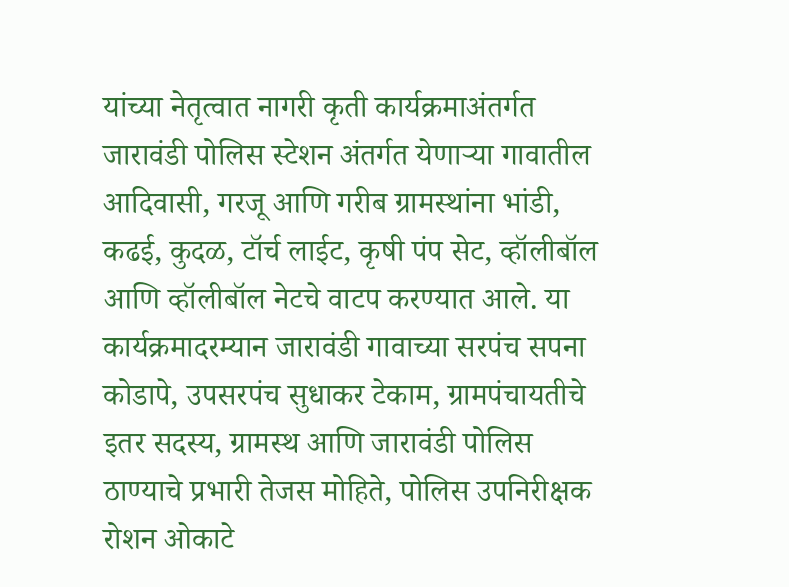यांच्या नेतृत्वात नागरी कृती कार्यक्रमाअंतर्गत जारावंडी पोलिस स्टेशन अंतर्गत येणाऱ्या गावातील आदिवासी, गरजू आणि गरीब ग्रामस्थांना भांडी, कढई, कुदळ, टॉर्च लाईट, कृषी पंप सेट, व्हॉलीबॉल आणि व्हॉलीबॉल नेटचे वाटप करण्यात आले. या कार्यक्रमादरम्यान जारावंडी गावाच्या सरपंच सपना कोडापे, उपसरपंच सुधाकर टेकाम, ग्रामपंचायतीचे इतर सदस्य, ग्रामस्थ आणि जारावंडी पोलिस ठाण्याचे प्रभारी तेजस मोहिते, पोलिस उपनिरीक्षक रोशन ओकाटे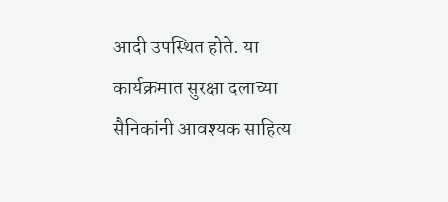आदी उपस्थित होते. या कार्यक्रमात सुरक्षा दलाच्या सैनिकांनी आवश्यक साहित्य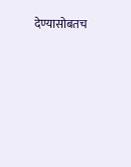देण्यासोबतच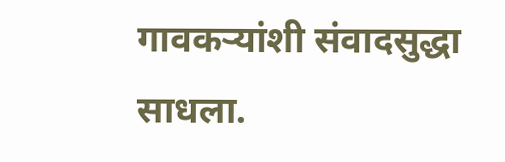गावकऱ्यांशी संवादसुद्धा साधला.